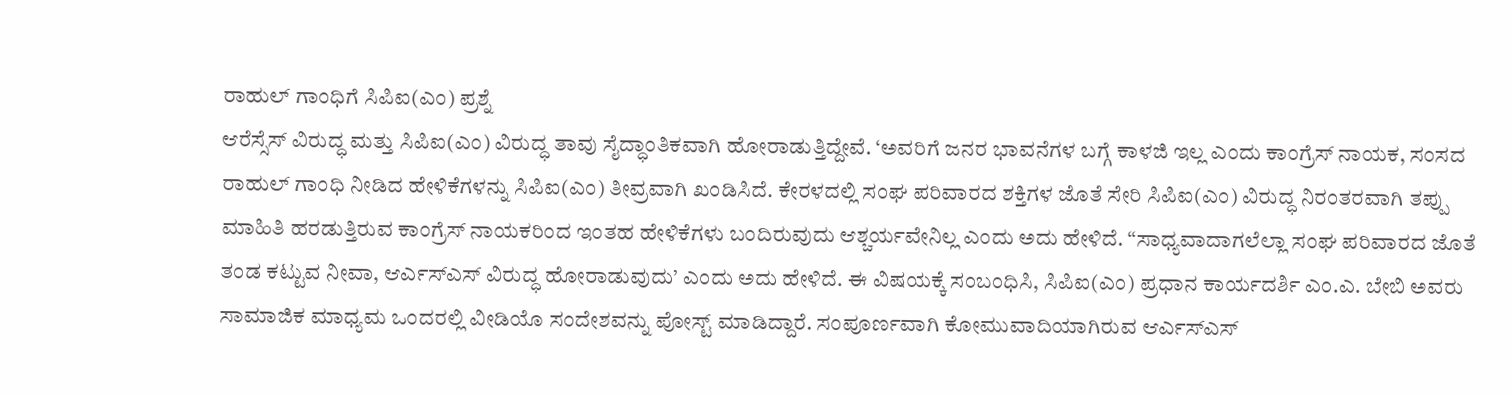ರಾಹುಲ್ ಗಾಂಧಿಗೆ ಸಿಪಿಐ(ಎಂ) ಪ್ರಶ್ನೆ
ಆರೆಸ್ಸೆಸ್ ವಿರುದ್ಧ ಮತ್ತು ಸಿಪಿಐ(ಎಂ) ವಿರುದ್ಧ ತಾವು ಸೈದ್ಧಾಂತಿಕವಾಗಿ ಹೋರಾಡುತ್ತಿದ್ದೇವೆ. ‘ಅವರಿಗೆ ಜನರ ಭಾವನೆಗಳ ಬಗ್ಗೆ ಕಾಳಜಿ ಇಲ್ಲ ಎಂದು ಕಾಂಗ್ರೆಸ್ ನಾಯಕ, ಸಂಸದ ರಾಹುಲ್ ಗಾಂಧಿ ನೀಡಿದ ಹೇಳಿಕೆಗಳನ್ನು ಸಿಪಿಐ(ಎಂ) ತೀವ್ರವಾಗಿ ಖಂಡಿಸಿದೆ. ಕೇರಳದಲ್ಲಿ ಸಂಘ ಪರಿವಾರದ ಶಕ್ತಿಗಳ ಜೊತೆ ಸೇರಿ ಸಿಪಿಐ(ಎಂ) ವಿರುದ್ಧ ನಿರಂತರವಾಗಿ ತಪ್ಪು ಮಾಹಿತಿ ಹರಡುತ್ತಿರುವ ಕಾಂಗ್ರೆಸ್ ನಾಯಕರಿಂದ ಇಂತಹ ಹೇಳಿಕೆಗಳು ಬಂದಿರುವುದು ಆಶ್ಚರ್ಯವೇನಿಲ್ಲ ಎಂದು ಅದು ಹೇಳಿದೆ. “ಸಾಧ್ಯವಾದಾಗಲೆಲ್ಲಾ ಸಂಘ ಪರಿವಾರದ ಜೊತೆ ತಂಡ ಕಟ್ಟುವ ನೀವಾ, ಆರ್ಎಸ್ಎಸ್ ವಿರುದ್ಧ ಹೋರಾಡುವುದು’ ಎಂದು ಅದು ಹೇಳಿದೆ. ಈ ವಿಷಯಕ್ಕೆ ಸಂಬಂಧಿಸಿ, ಸಿಪಿಐ(ಎಂ) ಪ್ರಧಾನ ಕಾರ್ಯದರ್ಶಿ ಎಂ.ಎ. ಬೇಬಿ ಅವರು ಸಾಮಾಜಿಕ ಮಾಧ್ಯಮ ಒಂದರಲ್ಲಿ ವೀಡಿಯೊ ಸಂದೇಶವನ್ನು ಪೋಸ್ಟ್ ಮಾಡಿದ್ದಾರೆ. ಸಂಪೂರ್ಣವಾಗಿ ಕೋಮುವಾದಿಯಾಗಿರುವ ಆರ್ಎಸ್ಎಸ್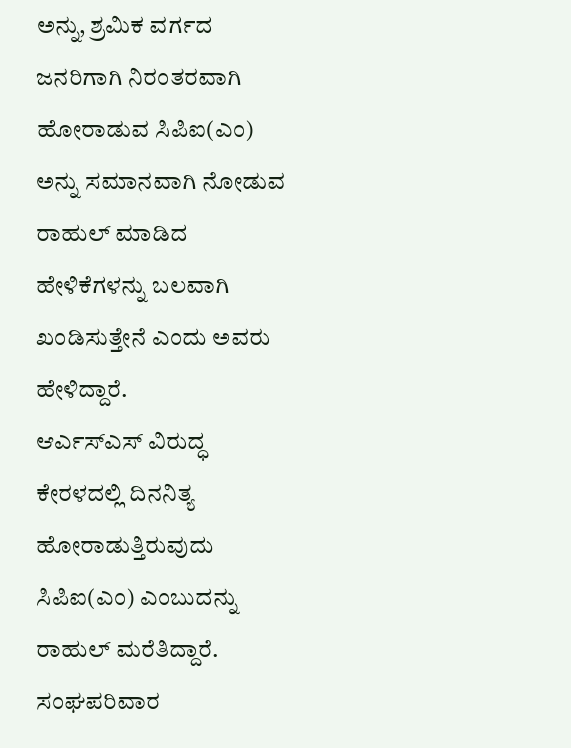ಅನ್ನು, ಶ್ರಮಿಕ ವರ್ಗದ ಜನರಿಗಾಗಿ ನಿರಂತರವಾಗಿ ಹೋರಾಡುವ ಸಿಪಿಐ(ಎಂ) ಅನ್ನು ಸಮಾನವಾಗಿ ನೋಡುವ ರಾಹುಲ್ ಮಾಡಿದ ಹೇಳಿಕೆಗಳನ್ನು ಬಲವಾಗಿ ಖಂಡಿಸುತ್ತೇನೆ ಎಂದು ಅವರು ಹೇಳಿದ್ದಾರೆ.
ಆರ್ಎಸ್ಎಸ್ ವಿರುದ್ಧ ಕೇರಳದಲ್ಲಿ ದಿನನಿತ್ಯ ಹೋರಾಡುತ್ತಿರುವುದು ಸಿಪಿಐ(ಎಂ) ಎಂಬುದನ್ನು ರಾಹುಲ್ ಮರೆತಿದ್ದಾರೆ. ಸಂಘಪರಿವಾರ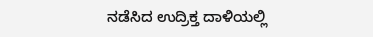ನಡೆಸಿದ ಉದ್ರಿಕ್ತ ದಾಳಿಯಲ್ಲಿ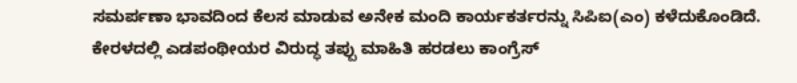ಸಮರ್ಪಣಾ ಭಾವದಿಂದ ಕೆಲಸ ಮಾಡುವ ಅನೇಕ ಮಂದಿ ಕಾರ್ಯಕರ್ತರನ್ನು ಸಿಪಿಐ(ಎಂ) ಕಳೆದುಕೊಂಡಿದೆ. ಕೇರಳದಲ್ಲಿ ಎಡಪಂಥೀಯರ ವಿರುದ್ಧ ತಪ್ಪು ಮಾಹಿತಿ ಹರಡಲು ಕಾಂಗ್ರೆಸ್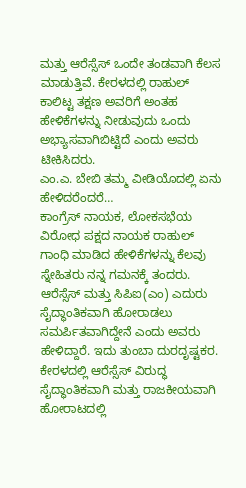ಮತ್ತು ಆರೆಸ್ಸೆಸ್ ಒಂದೇ ತಂಡವಾಗಿ ಕೆಲಸ ಮಾಡುತ್ತಿವೆ. ಕೇರಳದಲ್ಲಿ ರಾಹುಲ್ ಕಾಲಿಟ್ಟ ತಕ್ಷಣ ಅವರಿಗೆ ಅಂತಹ ಹೇಳಿಕೆಗಳನ್ನು ನೀಡುವುದು ಒಂದು ಅಭ್ಯಾಸವಾಗಿಬಿಟ್ಟಿದೆ ಎಂದು ಅವರು ಟೀಕಿಸಿದರು.
ಎಂ.ಎ. ಬೇಬಿ ತಮ್ಮ ವೀಡಿಯೊದಲ್ಲಿ ಏನು ಹೇಳಿದರೆಂದರೆ…
ಕಾಂಗ್ರೆಸ್ ನಾಯಕ, ಲೋಕಸಭೆಯ ವಿರೋಧ ಪಕ್ಷದ ನಾಯಕ ರಾಹುಲ್ ಗಾಂಧಿ ಮಾಡಿದ ಹೇಳಿಕೆಗಳನ್ನು ಕೆಲವು ಸ್ನೇಹಿತರು ನನ್ನ ಗಮನಕ್ಕೆ ತಂದರು. ಆರೆಸ್ಸೆಸ್ ಮತ್ತು ಸಿಪಿಐ(ಎಂ) ಎದುರು ಸೈದ್ಧಾಂತಿಕವಾಗಿ ಹೋರಾಡಲು ಸಮರ್ಪಿತವಾಗಿದ್ದೇನೆ ಎಂದು ಅವರು ಹೇಳಿದ್ದಾರೆ. ಇದು ತುಂಬಾ ದುರದೃಷ್ಟಕರ. ಕೇರಳದಲ್ಲಿ ಆರೆಸ್ಸೆಸ್ ವಿರುದ್ಧ ಸೈದ್ಧಾಂತಿಕವಾಗಿ ಮತ್ತು ರಾಜಕೀಯವಾಗಿ ಹೋರಾಟದಲ್ಲಿ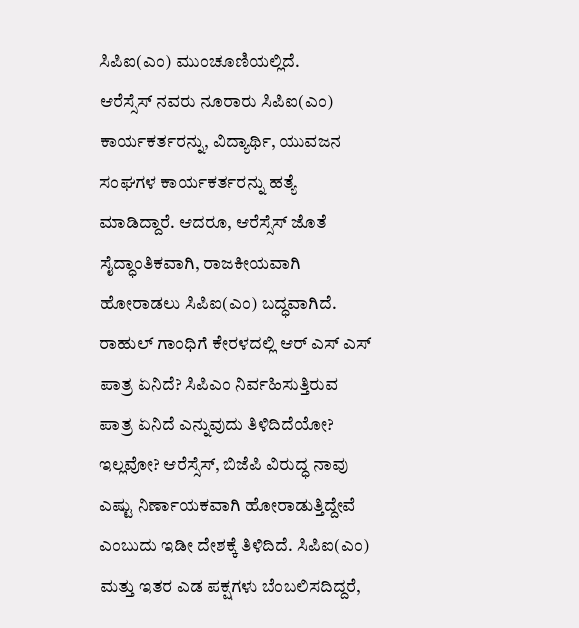ಸಿಪಿಐ(ಎಂ) ಮುಂಚೂಣಿಯಲ್ಲಿದೆ.
ಆರೆಸ್ಸೆಸ್ ನವರು ನೂರಾರು ಸಿಪಿಐ(ಎಂ) ಕಾರ್ಯಕರ್ತರನ್ನು, ವಿದ್ಯಾರ್ಥಿ, ಯುವಜನ ಸಂಘಗಳ ಕಾರ್ಯಕರ್ತರನ್ನು ಹತ್ಯೆ ಮಾಡಿದ್ದಾರೆ. ಆದರೂ, ಆರೆಸ್ಸೆಸ್ ಜೊತೆ ಸೈದ್ಧಾಂತಿಕವಾಗಿ, ರಾಜಕೀಯವಾಗಿ ಹೋರಾಡಲು ಸಿಪಿಐ(ಎಂ) ಬದ್ಧವಾಗಿದೆ. ರಾಹುಲ್ ಗಾಂಧಿಗೆ ಕೇರಳದಲ್ಲಿ ಆರ್ ಎಸ್ ಎಸ್ ಪಾತ್ರ ಏನಿದೆ? ಸಿಪಿಎಂ ನಿರ್ವಹಿಸುತ್ತಿರುವ ಪಾತ್ರ ಏನಿದೆ ಎನ್ನುವುದು ತಿಳಿದಿದೆಯೋ? ಇಲ್ಲವೋ? ಆರೆಸ್ಸೆಸ್, ಬಿಜೆಪಿ ವಿರುದ್ಧ ನಾವು ಎಷ್ಟು ನಿರ್ಣಾಯಕವಾಗಿ ಹೋರಾಡುತ್ತಿದ್ದೇವೆ ಎಂಬುದು ಇಡೀ ದೇಶಕ್ಕೆ ತಿಳಿದಿದೆ. ಸಿಪಿಐ(ಎಂ) ಮತ್ತು ಇತರ ಎಡ ಪಕ್ಷಗಳು ಬೆಂಬಲಿಸದಿದ್ದರೆ,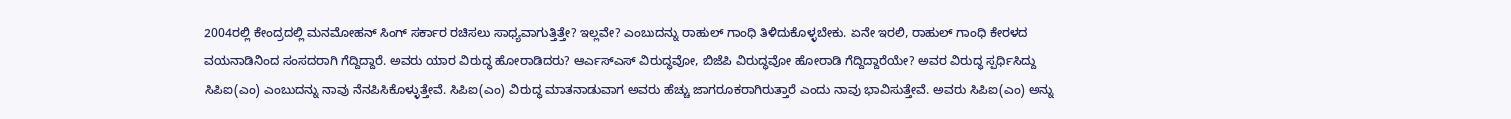2004ರಲ್ಲಿ ಕೇಂದ್ರದಲ್ಲಿ ಮನಮೋಹನ್ ಸಿಂಗ್ ಸರ್ಕಾರ ರಚಿಸಲು ಸಾಧ್ಯವಾಗುತ್ತಿತ್ತೇ? ಇಲ್ಲವೇ? ಎಂಬುದನ್ನು ರಾಹುಲ್ ಗಾಂಧಿ ತಿಳಿದುಕೊಳ್ಳಬೇಕು. ಏನೇ ಇರಲಿ, ರಾಹುಲ್ ಗಾಂಧಿ ಕೇರಳದ ವಯನಾಡಿನಿಂದ ಸಂಸದರಾಗಿ ಗೆದ್ದಿದ್ದಾರೆ. ಅವರು ಯಾರ ವಿರುದ್ಧ ಹೋರಾಡಿದರು? ಆರ್ಎಸ್ಎಸ್ ವಿರುದ್ಧವೋ, ಬಿಜೆಪಿ ವಿರುದ್ಧವೋ ಹೋರಾಡಿ ಗೆದ್ದಿದ್ದಾರೆಯೇ? ಅವರ ವಿರುದ್ಧ ಸ್ಪರ್ಧಿಸಿದ್ದು ಸಿಪಿಐ(ಎಂ) ಎಂಬುದನ್ನು ನಾವು ನೆನಪಿಸಿಕೊಳ್ಳುತ್ತೇವೆ. ಸಿಪಿಐ(ಎಂ) ವಿರುದ್ಧ ಮಾತನಾಡುವಾಗ ಅವರು ಹೆಚ್ಚು ಜಾಗರೂಕರಾಗಿರುತ್ತಾರೆ ಎಂದು ನಾವು ಭಾವಿಸುತ್ತೇವೆ. ಅವರು ಸಿಪಿಐ(ಎಂ) ಅನ್ನು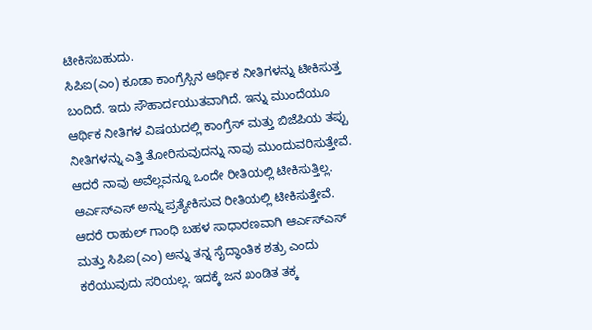ಟೀಕಿಸಬಹುದು.
ಸಿಪಿಐ(ಎಂ) ಕೂಡಾ ಕಾಂಗ್ರೆಸ್ಸಿನ ಆರ್ಥಿಕ ನೀತಿಗಳನ್ನು ಟೀಕಿಸುತ್ತ ಬಂದಿದೆ. ಇದು ಸೌಹಾರ್ದಯುತವಾಗಿದೆ. ಇನ್ನು ಮುಂದೆಯೂ ಆರ್ಥಿಕ ನೀತಿಗಳ ವಿಷಯದಲ್ಲಿ ಕಾಂಗ್ರೆಸ್ ಮತ್ತು ಬಿಜೆಪಿಯ ತಪ್ಪು ನೀತಿಗಳನ್ನು ಎತ್ತಿ ತೋರಿಸುವುದನ್ನು ನಾವು ಮುಂದುವರಿಸುತ್ತೇವೆ. ಆದರೆ ನಾವು ಅವೆಲ್ಲವನ್ನೂ ಒಂದೇ ರೀತಿಯಲ್ಲಿ ಟೀಕಿಸುತ್ತಿಲ್ಲ. ಆರ್ಎಸ್ಎಸ್ ಅನ್ನು ಪ್ರತ್ಯೇಕಿಸುವ ರೀತಿಯಲ್ಲಿ ಟೀಕಿಸುತ್ತೇವೆ. ಆದರೆ ರಾಹುಲ್ ಗಾಂಧಿ ಬಹಳ ಸಾಧಾರಣವಾಗಿ ಆರ್ಎಸ್ಎಸ್ ಮತ್ತು ಸಿಪಿಐ(ಎಂ) ಅನ್ನು ತನ್ನ ಸೈದ್ಧಾಂತಿಕ ಶತ್ರು ಎಂದು ಕರೆಯುವುದು ಸರಿಯಲ್ಲ. ಇದಕ್ಕೆ ಜನ ಖಂಡಿತ ತಕ್ಕ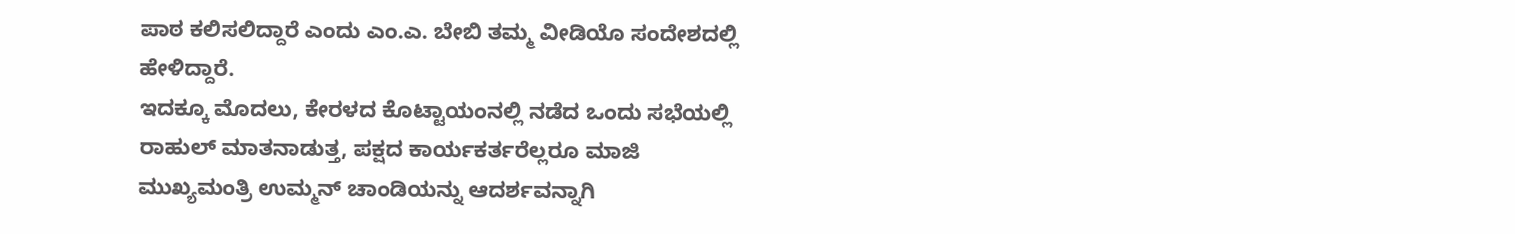ಪಾಠ ಕಲಿಸಲಿದ್ದಾರೆ ಎಂದು ಎಂ.ಎ. ಬೇಬಿ ತಮ್ಮ ವೀಡಿಯೊ ಸಂದೇಶದಲ್ಲಿ ಹೇಳಿದ್ದಾರೆ.
ಇದಕ್ಕೂ ಮೊದಲು, ಕೇರಳದ ಕೊಟ್ಟಾಯಂನಲ್ಲಿ ನಡೆದ ಒಂದು ಸಭೆಯಲ್ಲಿ ರಾಹುಲ್ ಮಾತನಾಡುತ್ತ, ಪಕ್ಷದ ಕಾರ್ಯಕರ್ತರೆಲ್ಲರೂ ಮಾಜಿ ಮುಖ್ಯಮಂತ್ರಿ ಉಮ್ಮನ್ ಚಾಂಡಿಯನ್ನು ಆದರ್ಶವನ್ನಾಗಿ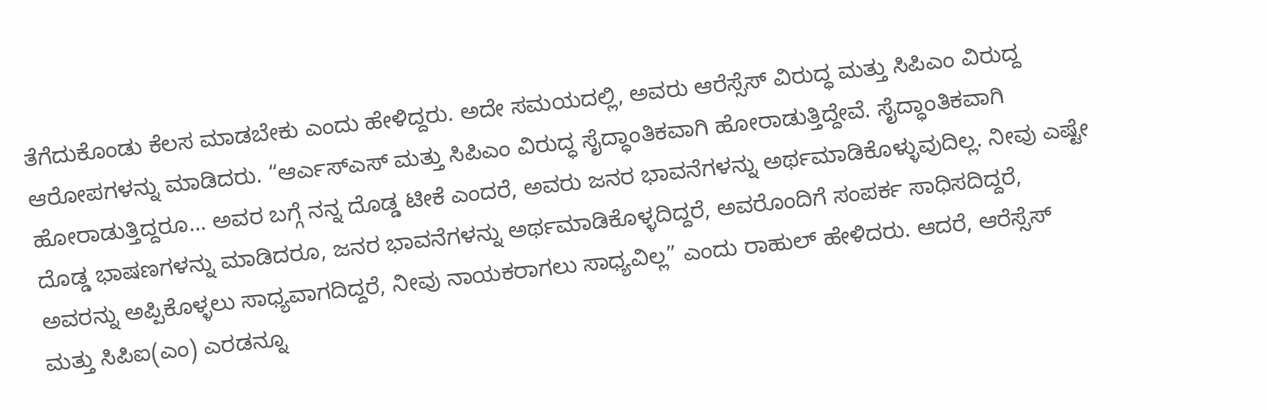ತೆಗೆದುಕೊಂಡು ಕೆಲಸ ಮಾಡಬೇಕು ಎಂದು ಹೇಳಿದ್ದರು. ಅದೇ ಸಮಯದಲ್ಲಿ, ಅವರು ಆರೆಸ್ಸೆಸ್ ವಿರುದ್ಧ ಮತ್ತು ಸಿಪಿಎಂ ವಿರುದ್ದ ಆರೋಪಗಳನ್ನು ಮಾಡಿದರು. “ಆರ್ಎಸ್ಎಸ್ ಮತ್ತು ಸಿಪಿಎಂ ವಿರುದ್ಧ ಸೈದ್ಧಾಂತಿಕವಾಗಿ ಹೋರಾಡುತ್ತಿದ್ದೇವೆ. ಸೈದ್ಧಾಂತಿಕವಾಗಿ ಹೋರಾಡುತ್ತಿದ್ದರೂ… ಅವರ ಬಗ್ಗೆ ನನ್ನ ದೊಡ್ಡ ಟೀಕೆ ಎಂದರೆ, ಅವರು ಜನರ ಭಾವನೆಗಳನ್ನು ಅರ್ಥಮಾಡಿಕೊಳ್ಳುವುದಿಲ್ಲ. ನೀವು ಎಷ್ಟೇ ದೊಡ್ಡ ಭಾಷಣಗಳನ್ನು ಮಾಡಿದರೂ, ಜನರ ಭಾವನೆಗಳನ್ನು ಅರ್ಥಮಾಡಿಕೊಳ್ಳದಿದ್ದರೆ, ಅವರೊಂದಿಗೆ ಸಂಪರ್ಕ ಸಾಧಿಸದಿದ್ದರೆ, ಅವರನ್ನು ಅಪ್ಪಿಕೊಳ್ಳಲು ಸಾಧ್ಯವಾಗದಿದ್ದರೆ, ನೀವು ನಾಯಕರಾಗಲು ಸಾಧ್ಯವಿಲ್ಲ” ಎಂದು ರಾಹುಲ್ ಹೇಳಿದರು. ಆದರೆ, ಆರೆಸ್ಸೆಸ್ ಮತ್ತು ಸಿಪಿಐ(ಎಂ) ಎರಡನ್ನೂ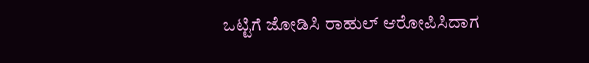ಒಟ್ಟಿಗೆ ಜೋಡಿಸಿ ರಾಹುಲ್ ಆರೋಪಿಸಿದಾಗ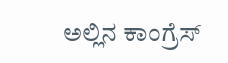ಅಲ್ಲಿನ ಕಾಂಗ್ರೆಸ್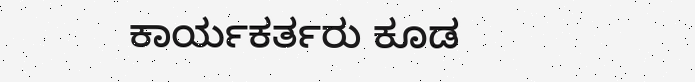ಕಾರ್ಯಕರ್ತರು ಕೂಡ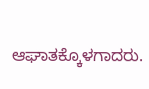ಆಘಾತಕ್ಕೊಳಗಾದರು.